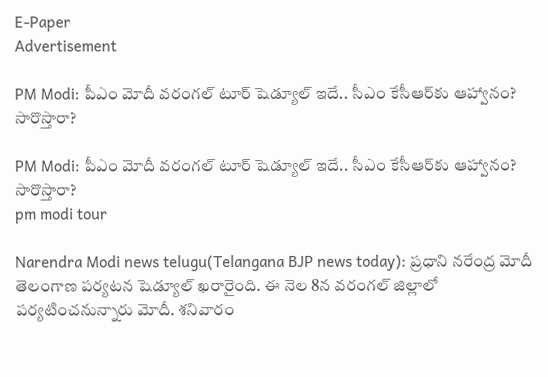E-Paper
Advertisement

PM Modi: పీఎం మోదీ వరంగల్ టూర్ షెడ్యూల్ ఇదే.. సీఎం కేసీఆర్‌కు ఆహ్వానం? సారొస్తారా?

PM Modi: పీఎం మోదీ వరంగల్ టూర్ షెడ్యూల్ ఇదే.. సీఎం కేసీఆర్‌కు ఆహ్వానం? సారొస్తారా?
pm modi tour

Narendra Modi news telugu(Telangana BJP news today): ప్రధాని నరేంద్ర మోదీ తెలంగాణ పర్యటన షెడ్యూల్‌ ఖరారైంది. ఈ నెల 8న వరంగల్‌ జిల్లాలో పర్యటించనున్నారు మోదీ. శనివారం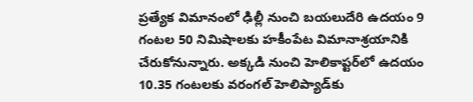ప్రత్యేక విమానంలో ఢిల్లీ నుంచి బయలుదేరి ఉదయం 9 గంటల 50 నిమిషాలకు హకీంపేట విమానాశ్రయానికి చేరుకోనున్నారు. అక్కడి నుంచి హెలికాప్టర్‌లో ఉదయం 10.35 గంటలకు వరంగల్‌ హెలిప్యాడ్‌కు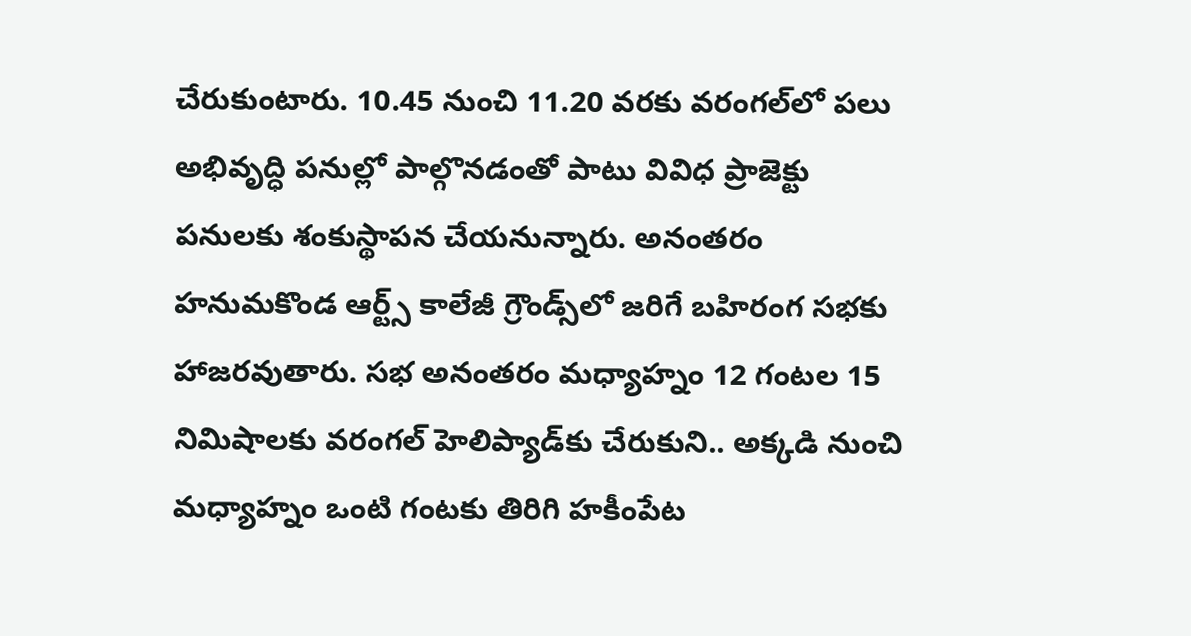చేరుకుంటారు. 10.45 నుంచి 11.20 వరకు వరంగల్‌లో పలు అభివృద్ధి పనుల్లో పాల్గొనడంతో పాటు వివిధ ప్రాజెక్టు పనులకు శంకుస్థాపన చేయనున్నారు. అనంతరం హనుమకొండ ఆర్ట్స్‌ కాలేజీ గ్రౌండ్స్‌లో జరిగే బహిరంగ సభకు హాజరవుతారు. సభ అనంతరం మధ్యాహ్నం 12 గంటల 15 నిమిషాలకు వరంగల్‌ హెలిప్యాడ్‌కు చేరుకుని.. అక్కడి నుంచి మధ్యాహ్నం ఒంటి గంటకు తిరిగి హకీంపేట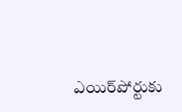ఎయిర్‌పోర్టుకు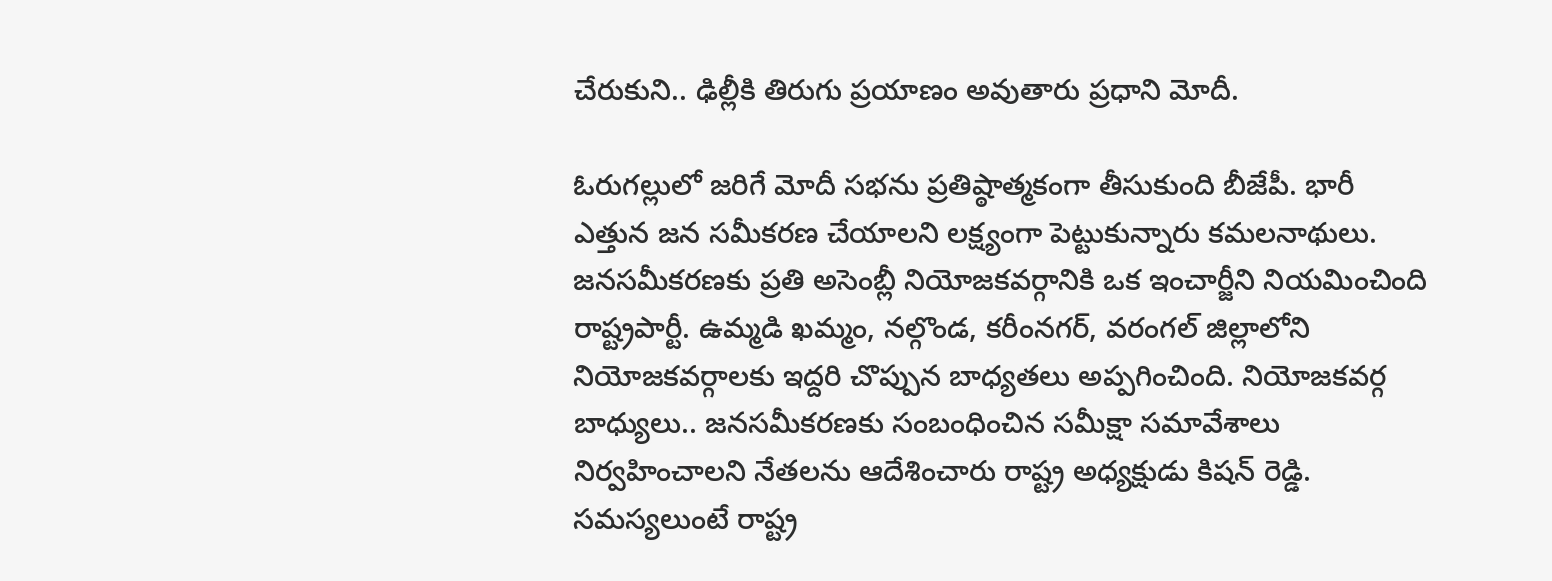చేరుకుని.. ఢిల్లీకి తిరుగు ప్రయాణం అవుతారు ప్రధాని మోదీ.

ఓరుగల్లులో జరిగే మోదీ సభను ప్రతిష్ఠాత్మకంగా తీసుకుంది బీజేపీ. భారీ ఎత్తున జన సమీకరణ చేయాలని లక్ష్యంగా పెట్టుకున్నారు కమలనాథులు. జనసమీకరణకు ప్రతి అసెంబ్లీ నియోజకవర్గానికి ఒక ఇంచార్జీని నియమించింది రాష్ట్రపార్టీ. ఉమ్మడి ఖమ్మం, నల్గొండ, కరీంనగర్, వరంగల్ జిల్లాలోని నియోజకవర్గాలకు ఇద్దరి చొప్పున బాధ్యతలు అప్పగించింది. నియోజకవర్గ బాధ్యులు.. జనసమీకరణకు సంబంధించిన సమీక్షా సమావేశాలు నిర్వహించాలని నేతలను ఆదేశించారు రాష్ట్ర అధ్యక్షుడు కిషన్ రెడ్డి. సమస్యలుంటే రాష్ట్ర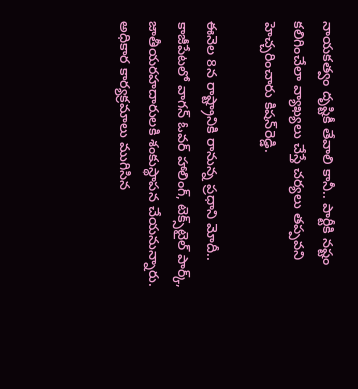నాయకత్వం దృష్టికీ తేవాలి కానీ.. పార్టీకి నష్టం కలిగించేలా వ్యాఖ్యలు చేస్తే చర్యలు తప్పవని హెచ్చరించారు కిషన్‌రెడ్డి.

ఈనెల 8న రాష్ట్రానికి రానున్న ప్రధాని మోదీ.. కాజీపేటలో వాగన్‌ ఓవర్ హాలింగ్, టెక్స్‌టైల్‌ పార్క్‌, జాతీయరహదారులకి శంకుస్థాపన చేయనున్నారు. అధికార కార్యక్రమాలు ముగిసిన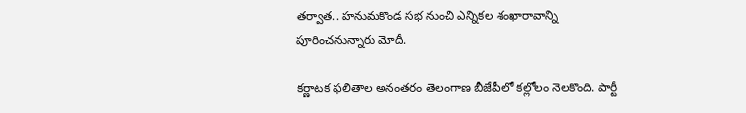తర్వాత.. హనుమకొండ సభ నుంచి ఎన్నికల శంఖారావాన్ని పూరించనున్నారు మోదీ.

కర్ణాటక ఫలితాల అనంతరం తెలంగాణ బీజేపీలో కల్లోలం నెలకొంది. పార్టీ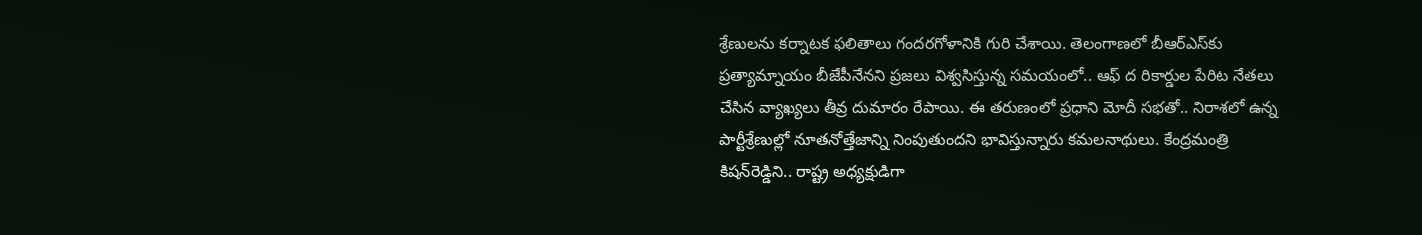శ్రేణులను కర్నాటక ఫలితాలు గందరగోళానికి గురి చేశాయి. తెలంగాణలో బీఆర్‌ఎస్‌కు ప్రత్యామ్నాయం బీజేపీనేనని ప్రజలు విశ్వసిస్తున్న సమయంలో.. ఆఫ్ ద రికార్డుల పేరిట నేతలు చేసిన వ్యాఖ్యలు తీవ్ర దుమారం రేపాయి. ఈ తరుణంలో ప్రధాని మోదీ సభతో.. నిరాశలో ఉన్న పార్టీశ్రేణుల్లో నూతనోత్తేజాన్ని నింపుతుందని భావిస్తున్నారు కమలనాథులు. కేంద్రమంత్రి కిషన్‌రెడ్డిని.. రాష్ట్ర అధ్యక్షుడిగా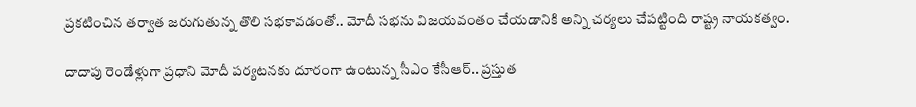ప్రకటించిన తర్వాత జరుగుతున్న తొలి సభకావడంతో.. మోదీ సభను విజయవంతం చేయడానికి అన్ని చర్యలు చేపట్టింది రాష్ట్ర నాయకత్వం.

దాదాపు రెండేళ్లుగా ప్రధాని మోదీ పర్యటనకు దూరంగా ఉంటున్న సీఎం కేసీఆర్.. ప్రస్తుత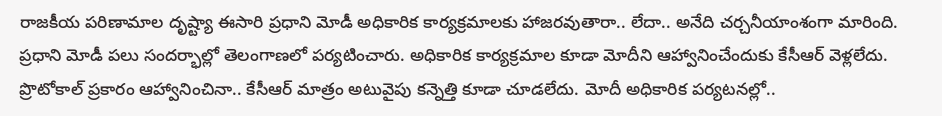రాజకీయ పరిణామాల దృష్ట్యా ఈసారి ప్రధాని మోడీ అధికారిక కార్యక్రమాలకు హాజరవుతారా.. లేదా.. అనేది చర్చనీయాంశంగా మారింది. ప్రధాని మోడీ పలు సందర్భాల్లో తెలంగాణలో పర్యటించారు. అధికారిక కార్యక్రమాల కూడా మోదీని ఆహ్వానించేందుకు కేసీఆర్‌ వెళ్లలేదు. ప్రొటోకాల్ ప్రకారం ఆహ్వానించినా.. కేసీఆర్ మాత్రం అటువైపు కన్నెత్తి కూడా చూడలేదు. మోదీ అధికారిక పర్యటనల్లో..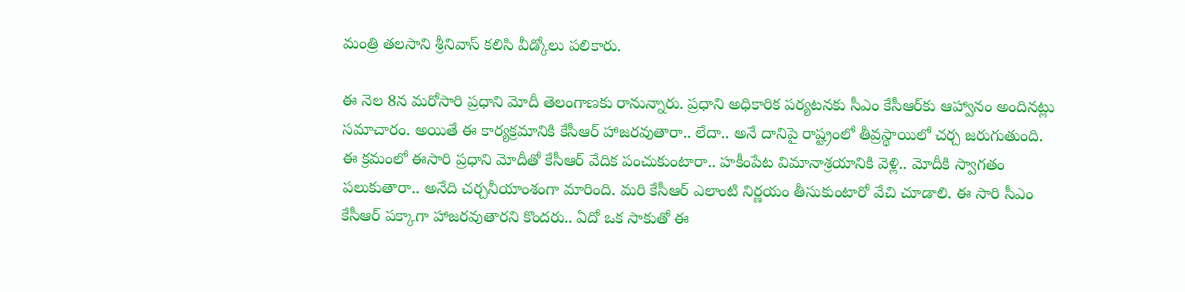మంత్రి తలసాని శ్రీనివాస్‌ కలిసి వీడ్కోలు పలికారు.

ఈ నెల 8న మరోసారి ప్రధాని మోదీ తెలంగాణకు రానున్నారు. ప్రధాని అధికారిక పర్యటనకు సీఎం కేసీఆర్‌కు ఆహ్వానం అందినట్లు సమాచారం. అయితే ఈ కార్యక్రమానికి కేసీఆర్ హాజరవుతారా.. లేదా.. అనే దానిపై రాష్ట్రంలో తీవ్రస్థాయిలో చర్చ జరుగుతుంది. ఈ క్రమంలో ఈసారి ప్రధాని మోదీతో కేసీఆర్ వేదిక పంచుకుంటారా.. హకీంపేట విమానాశ్రయానికి వెళ్లి.. మోదీకి స్వాగతం పలుకుతారా.. అనేది చర్చనీయాంశంగా మారింది. మరి కేసీఆర్ ఎలాంటి నిర్ణయం తీసుకుంటారో వేచి చూడాలి. ఈ సారి సీఎం కేసీఆర్ పక్కాగా హాజరవుతారని కొందరు.. ఏదో ఒక సాకుతో ఈ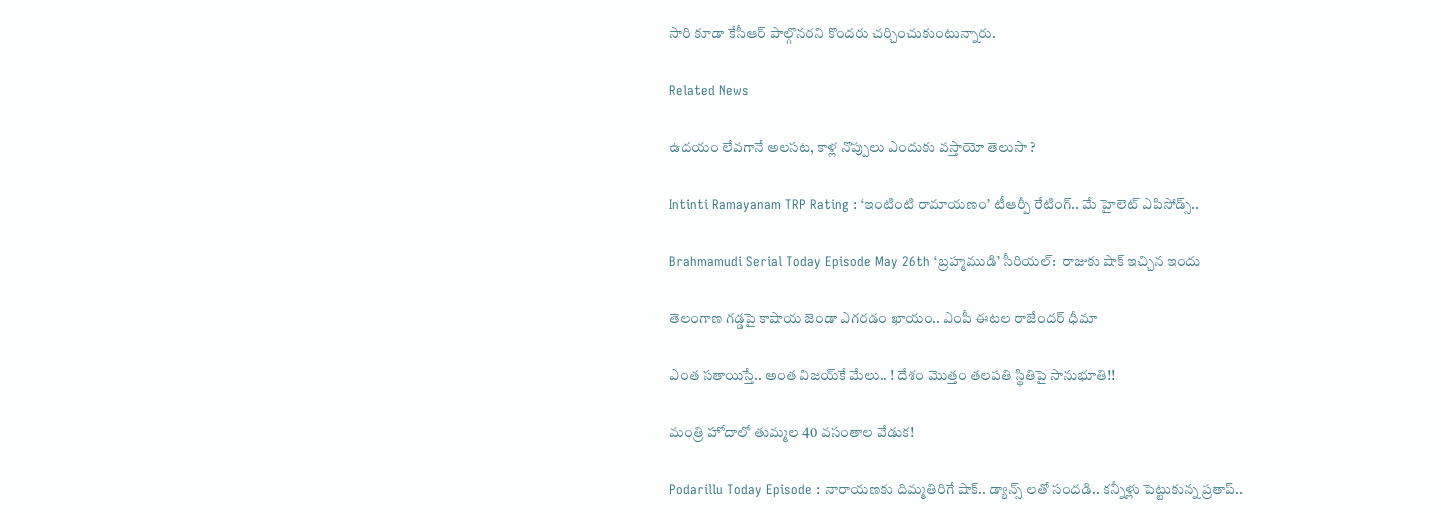సారి కూడా కేసీఆర్‌ పాల్గొనరని కొందరు చర్చించుకుంటున్నారు.

Related News

ఉదయం లేవగానే అలసట, కాళ్ల నొప్పులు ఎందుకు వస్తాయో తెలుసా ?

Intinti Ramayanam TRP Rating : ‘ఇంటింటి రామాయణం’ టీఆర్పీ రేటింగ్.. మే హైలెట్ ఎపిసోడ్స్..

Brahmamudi Serial Today Episode May 26th ‘బ్రహ్మముడి’ సీరియల్‌:  రాజుకు షాక్ ఇచ్చిన ఇందు

తెలంగాణ గడ్డపై కాషాయ జెండా ఎగరడం ఖాయం.. ఎంపీ ఈటల రాజేందర్ ధీమా

ఎంత స‌తాయిస్తే.. అంత విజ‌య్‌కే మేలు.. ! దేశం మొత్తం త‌ల‌ప‌తి స్థితిపై సానుభూతి!!

మంత్రి హోదాలో తుమ్మల 40 వసంతాల వేడుక!

Podarillu Today Episode : నారాయణకు దిమ్మతిరిగే షాక్.. డ్యాన్స్ లతో సందడి.. కన్నీళ్లు పెట్టుకున్న ప్రతాప్..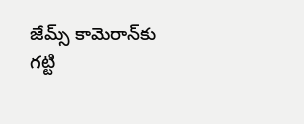జేమ్స్ కామెరాన్‌కు గట్టి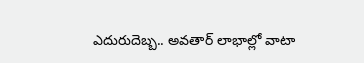ఎదురుదెబ్బ.. అవతార్ లాభాల్లో వాటా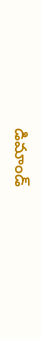డిమాండ్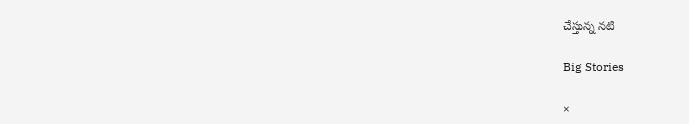చేస్తున్న నటి

Big Stories

×